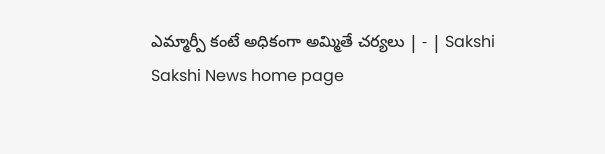ఎమ్మార్పీ కంటే అధికంగా అమ్మితే చర్యలు | - | Sakshi
Sakshi News home page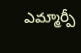ఎమ్మార్పీ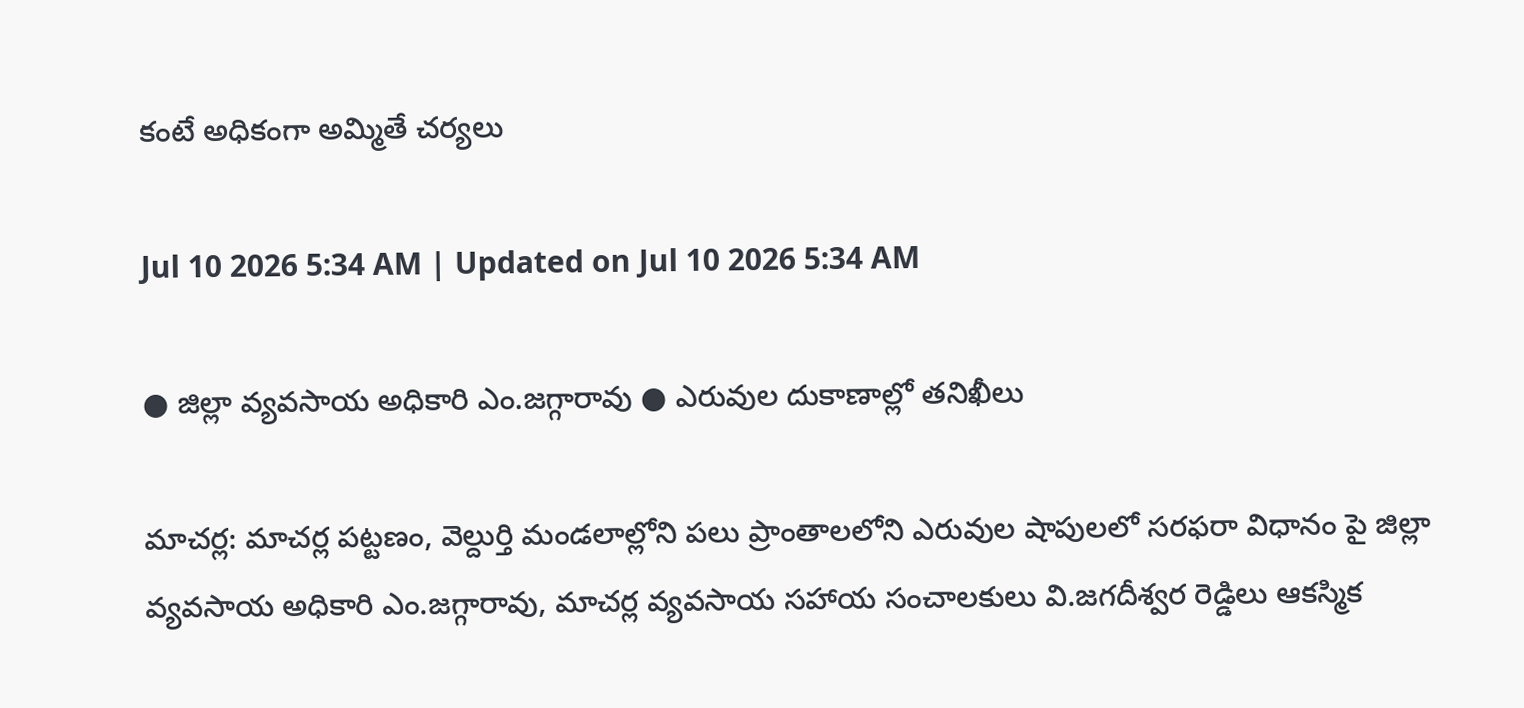కంటే అధికంగా అమ్మితే చర్యలు

Jul 10 2026 5:34 AM | Updated on Jul 10 2026 5:34 AM

● జిల్లా వ్యవసాయ అధికారి ఎం.జగ్గారావు ● ఎరువుల దుకాణాల్లో తనిఖీలు

మాచర్ల: మాచర్ల పట్టణం, వెల్దుర్తి మండలాల్లోని పలు ప్రాంతాలలోని ఎరువుల షాపులలో సరఫరా విధానం పై జిల్లా వ్యవసాయ అధికారి ఎం.జగ్గారావు, మాచర్ల వ్యవసాయ సహాయ సంచాలకులు వి.జగదీశ్వర రెడ్డిలు ఆకస్మిక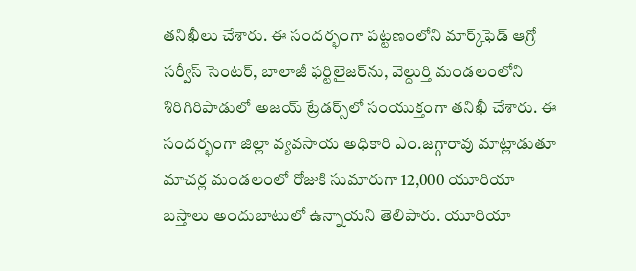తనిఖీలు చేశారు. ఈ సందర్భంగా పట్టణంలోని మార్క్‌ఫెడ్‌ ఆగ్రో సర్వీస్‌ సెంటర్‌, బాలాజీ ఫర్టిలైజర్‌ను, వెల్దుర్తి మండలంలోని శిరిగిరిపాడులో అజయ్‌ ట్రేడర్స్‌లో సంయుక్తంగా తనిఖీ చేశారు. ఈ సందర్భంగా జిల్లా వ్యవసాయ అధికారి ఎం.జగ్గారావు మాట్లాడుతూ మాచర్ల మండలంలో రోజుకి సుమారుగా 12,000 యూరియా బస్తాలు అందుబాటులో ఉన్నాయని తెలిపారు. యూరియా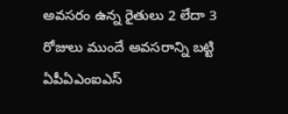అవసరం ఉన్న రైతులు 2 లేదా 3 రోజులు ముందే అవసరాన్ని బట్టి ఏపీఏఎంఐఎస్‌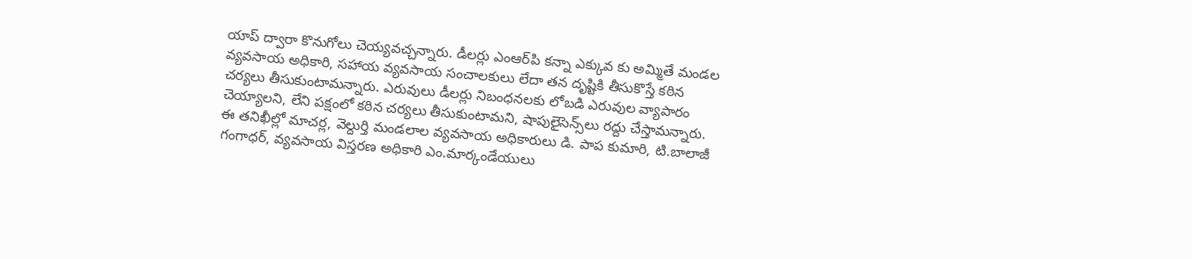యాప్‌ ద్వారా కొనుగోలు చెయ్యవచ్చన్నారు. డీలర్లు ఎంఆర్‌పి కన్నా ఎక్కువ కు అమ్మితే మండల వ్యవసాయ అధికారి, సహాయ వ్యవసాయ సంచాలకులు లేదా తన దృష్టికి తీసుకొస్తే కఠిన చర్యలు తీసుకుంటామన్నారు. ఎరువులు డీలర్లు నిబంధనలకు లోబడి ఎరువుల వ్యాపారం చెయ్యాలని, లేని పక్షంలో కఠిన చర్యలు తీసుకుంటామని, షాపులైసెన్స్‌లు రద్దు చేస్తామన్నారు. ఈ తనిఖీల్లో మాచర్ల, వెల్దుర్తి మండలాల వ్యవసాయ అధికారులు డి. పాప కుమారి, టి.బాలాజీ గంగాధర్‌, వ్యవసాయ విస్తరణ అధికారి ఎం.మార్కండేయులు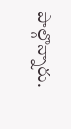పాల్గొన్నారు.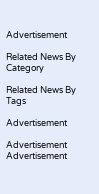Advertisement

Related News By Category

Related News By Tags

Advertisement

Advertisement
Advertisement